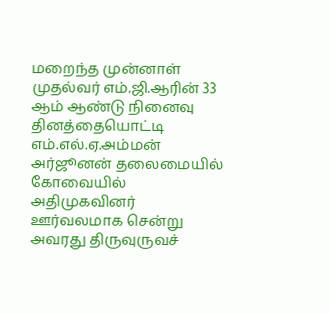மறைந்த முன்னாள் முதல்வர் எம்.ஜி.ஆரின் 33 ஆம் ஆண்டு நினைவு தினத்தையொட்டி எம்.எல்.ஏ.அம்மன் அர்ஜூனன் தலைமையில் கோவையில் அதிமுகவினர் ஊர்வலமாக சென்று அவரது திருவுருவச்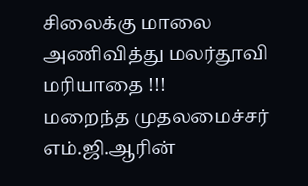சிலைக்கு மாலை அணிவித்து மலர்தூவி மரியாதை !!!
மறைந்த முதலமைச்சர் எம்.ஜி.ஆரின்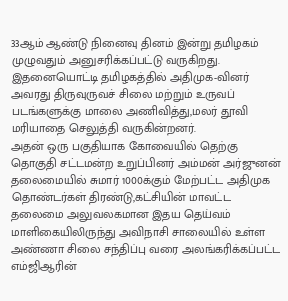33ஆம் ஆண்டு நினைவு தினம் இன்று தமிழகம் முழுவதும் அனுசரிக்கப்பட்டு வருகிறது. இதனையொட்டி தமிழகத்தில் அதிமுக-வினர் அவரது திருவுருவச் சிலை மற்றும் உருவப் படங்களுக்கு மாலை அணிவித்து,மலர் தூவி மரியாதை செலுத்தி வருகின்றனர்.
அதன் ஒரு பகுதியாக கோவையில் தெற்கு தொகுதி சட்டமன்ற உறுப்பினர் அம்மன் அர்ஜுனன் தலைமையில் சுமார் 1000க்கும் மேற்பட்ட அதிமுக தொண்டர்கள் திரண்டு,கட்சியின் மாவட்ட தலைமை அலுவலகமான இதய தெய்வம் மாளிகையிலிருந்து அவிநாசி சாலையில் உள்ள அண்ணா சிலை சந்திப்பு வரை அலங்கரிக்கப்பட்ட எம்ஜிஆரின்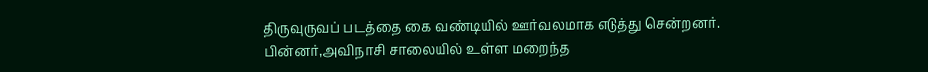திருவுருவப் படத்தை கை வண்டியில் ஊர்வலமாக எடுத்து சென்றனர்.
பின்னர்,அவிநாசி சாலையில் உள்ள மறைந்த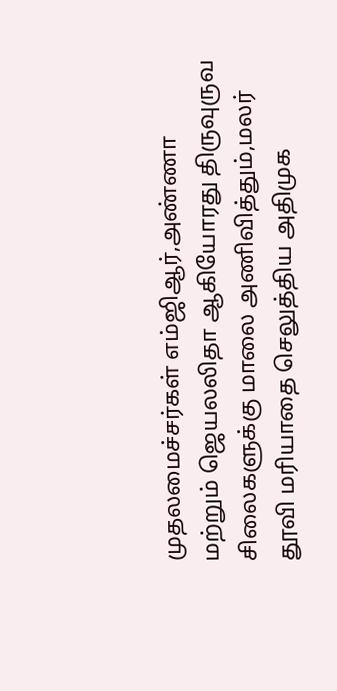முதலமைச்சர்கள் எம்ஜிஆர்,அண்ணா மற்றும் ஜெயலலிதா ஆகியோரது திருவுருவ சிலைகளுக்கு மாலை அணிவித்தும்,மலர் தூவி மரியாதை செலுத்திய அதிமுக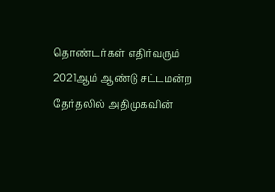தொண்டர்கள் எதிர்வரும் 2021ஆம் ஆண்டு சட்டமன்ற தேர்தலில் அதிமுகவின்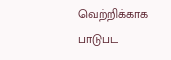வெற்றிக்காக பாடுபட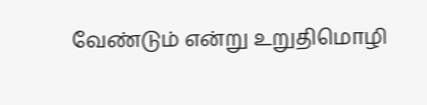வேண்டும் என்று உறுதிமொழி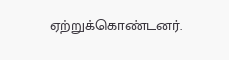ஏற்றுக்கொண்டனர்.